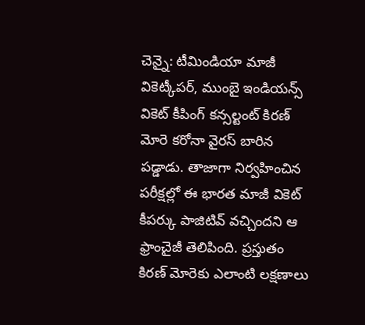చెన్నై: టీమిండియా మాజీ వికెట్కీపర్, ముంబై ఇండియన్స్ వికెట్ కీపింగ్ కన్సల్టంట్ కిరణ్ మోరె కరోనా వైరస్ బారిన పడ్డాడు. తాజాగా నిర్వహించిన పరీక్షల్లో ఈ భారత మాజీ వికెట్ కీపర్కు పాజిటివ్ వచ్చిందని ఆ ఫ్రాంచైజీ తెలిపింది. ప్రస్తుతం కిరణ్ మోరెకు ఎలాంటి లక్షణాలు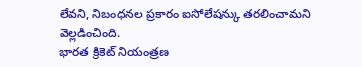లేవని, నిబంధనల ప్రకారం ఐసోలేషన్కు తరలించామని వెల్లడించింది.
భారత క్రికెట్ నియంత్రణ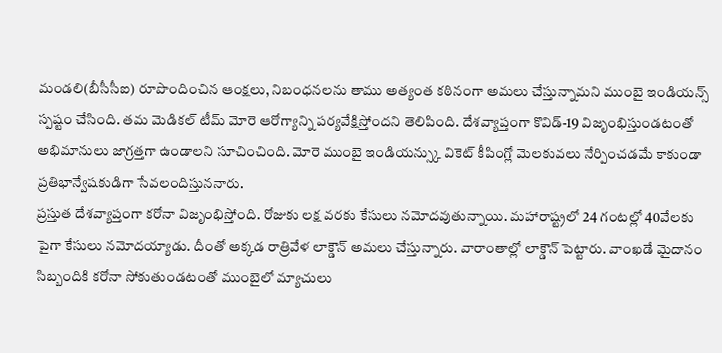మండలి(బీసీసీఐ) రూపొందించిన ఆంక్షలు, నిబంధనలను తాము అత్యంత కఠినంగా అమలు చేస్తున్నామని ముంబై ఇండియన్స్ స్పష్టం చేసింది. తమ మెడికల్ టీమ్ మోరె ఆరోగ్యాన్ని పర్యవేక్షిస్తోందని తెలిపింది. దేశవ్యాప్తంగా కొవిడ్-19 విజృంభిస్తుండటంతో అభిమానులు జాగ్రత్తగా ఉండాలని సూచించింది. మోరె ముంబై ఇండియన్స్కు వికెట్ కీపింగ్లో మెలకువలు నేర్పించడమే కాకుండా ప్రతిభాన్వేషకుడిగా సేవలందిస్తుననారు.
ప్రస్తుత దేశవ్యాప్తంగా కరోనా విజృంభిస్తోంది. రోజుకు లక్ష వరకు కేసులు నమోదవుతున్నాయి. మహారాష్ట్రలో 24 గంటల్లో 40వేలకు పైగా కేసులు నమోదయ్యాడు. దీంతో అక్కడ రాత్రివేళ లాక్డౌన్ అమలు చేస్తున్నారు. వారాంతాల్లో లాక్డౌన్ పెట్టారు. వాంఖడే మైదానం సిబ్బందికి కరోనా సోకుతుండటంతో ముంబైలో మ్యాచులు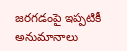జరగడంపై ఇప్పటికీ అనుమానాలు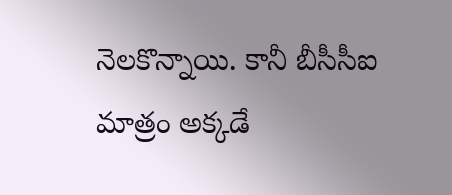నెలకొన్నాయి. కానీ బీసీసీఐ మాత్రం అక్కడే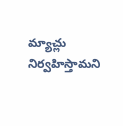మ్యాచ్లు నిర్వహిస్తామని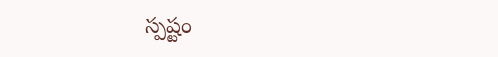స్పష్టం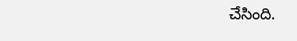చేసింది.